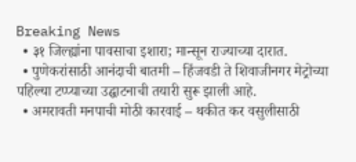Breaking News
  • ३१ जिल्ह्यांना पावसाचा इशारा; मान्सून राज्याच्या दारात.
  • पुणेकरांसाठी आनंदाची बातमी – हिंजवडी ते शिवाजीनगर मेट्रोच्या पहिल्या टप्प्याच्या उद्घाटनाची तयारी सुरू झाली आहे.
  • अमरावती मनपाची मोठी कारवाई – थकीत कर वसुलीसाठी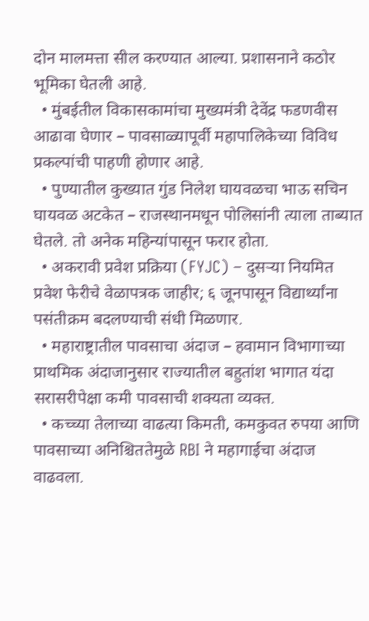दोन मालमत्ता सील करण्यात आल्या. प्रशासनाने कठोर भूमिका घेतली आहे.
  • मुंबईतील विकासकामांचा मुख्यमंत्री देवेंद्र फडणवीस आढावा घेणार – पावसाळ्यापूर्वी महापालिकेच्या विविध प्रकल्पांची पाहणी होणार आहे.
  • पुण्यातील कुख्यात गुंड निलेश घायवळचा भाऊ सचिन घायवळ अटकेत – राजस्थानमधून पोलिसांनी त्याला ताब्यात घेतले. तो अनेक महिन्यांपासून फरार होता.
  • अकरावी प्रवेश प्रक्रिया (FYJC) – दुसऱ्या नियमित प्रवेश फेरीचे वेळापत्रक जाहीर; ६ जूनपासून विद्यार्थ्यांना पसंतीक्रम बदलण्याची संधी मिळणार.
  • महाराष्ट्रातील पावसाचा अंदाज – हवामान विभागाच्या प्राथमिक अंदाजानुसार राज्यातील बहुतांश भागात यंदा सरासरीपेक्षा कमी पावसाची शक्यता व्यक्त.
  • कच्च्या तेलाच्या वाढत्या किमती, कमकुवत रुपया आणि पावसाच्या अनिश्चिततेमुळे RBI ने महागाईचा अंदाज वाढवला.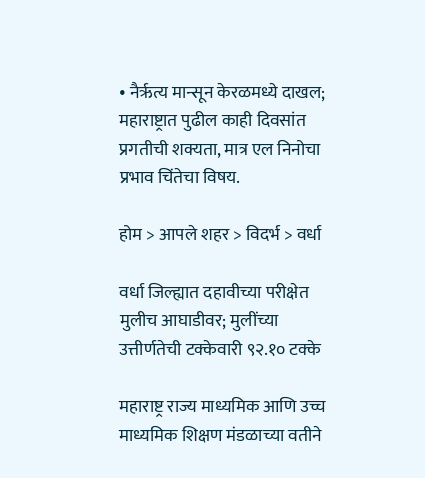• नैर्ऋत्य मान्सून केरळमध्ये दाखल; महाराष्ट्रात पुढील काही दिवसांत प्रगतीची शक्यता, मात्र एल निनोचा प्रभाव चिंतेचा विषय.

होम > आपले शहर > विदर्भ > वर्धा

वर्धा जिल्ह्यात दहावीच्या परीक्षेत मुलीच आघाडीवर; मुलींच्या उत्तीर्णतेची टक्केवारी ९२.१० टक्के

महाराष्ट्र राज्य माध्यमिक आणि उच्च माध्यमिक शिक्षण मंडळाच्या वतीने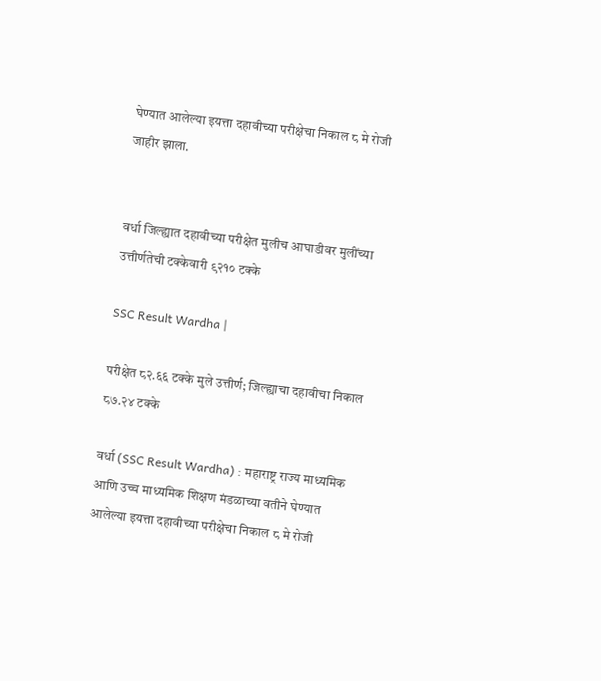घेण्यात आलेल्या इयत्ता दहावीच्या परीक्षेचा निकाल ८ मे रोजी जाहीर झाला.


वर्धा जिल्ह्यात दहावीच्या परीक्षेत मुलीच आघाडीवर मुलींच्या उत्तीर्णतेची टक्केवारी ९२१० टक्के

SSC Result Wardha |

परीक्षेत ८२.६६ टक्के मुले उत्तीर्ण; जिल्ह्याचा दहावीचा निकाल ८७.२४ टक्के

वर्धा (SSC Result Wardha) : महाराष्ट्र राज्य माध्यमिक आणि उच्च माध्यमिक शिक्षण मंडळाच्या वतीने घेण्यात आलेल्या इयत्ता दहावीच्या परीक्षेचा निकाल ८ मे रोजी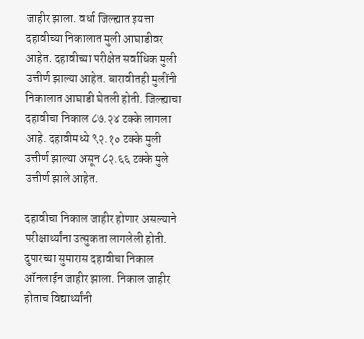जाहीर झाला. वर्धा जिल्ह्यात इयत्ता दहावीच्या निकालात मुली आघाडीवर आहेत. दहावीच्या परीक्षेत सर्वाधिक मुली उत्तीर्ण झाल्या आहेत. बारावीतही मुलींनी निकालात आघाडी घेतली होती. जिल्ह्याचा दहावीचा निकाल ८७.२४ टक्के लागला आहे. दहावीमध्ये ९२.१० टक्के मुली उत्तीर्ण झाल्या असून ८२.६६ टक्के मुले उत्तीर्ण झाले आहेत.

दहावीचा निकाल जाहीर होणार असल्याने परीक्षार्थ्यांना उत्सुकता लागलेली होती. दुपारच्या सुमारास दहावीचा निकाल ऑनलाईन जाहीर झाला. निकाल जाहीर होताच विद्यार्थ्यांनी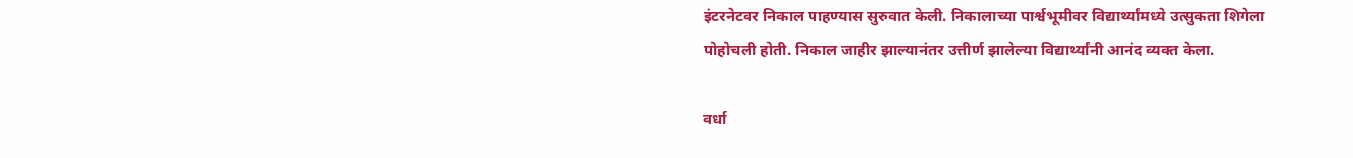इंटरनेटवर निकाल पाहण्यास सुरुवात केली. निकालाच्या पार्श्वभूमीवर विद्यार्थ्यांमध्ये उत्सुकता शिगेला पोहोचली होती. निकाल जाहीर झाल्यानंतर उत्तीर्ण झालेल्या विद्यार्थ्यांनी आनंद व्यक्त केला.

वर्धा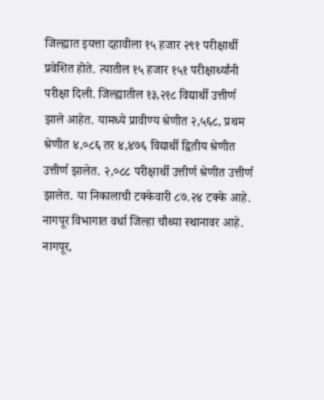जिल्ह्यात इयत्ता दहावीला १५ हजार २९१ परीक्षार्थी प्रवेशित होते. त्यातील १५ हजार १५१ परीक्षार्थ्यांनी परीक्षा दिली. जिल्ह्यातील १३,२१८ विद्यार्थी उत्तीर्ण झाले आहेत. यामध्ये प्रावीण्य श्रेणीत २,५६८, प्रथम श्रेणीत ४,०८६ तर ४,४७६ विद्यार्थी द्वितीय श्रेणीत उत्तीर्ण झालेत. २,०८८ परीक्षार्थी उत्तीर्ण श्रेणीत उत्तीर्ण झालेत. या निकालाची टक्केवारी ८७.२४ टक्के आहे. नागपूर विभागात वर्धा जिल्हा चौथ्या स्थानावर आहे. नागपूर,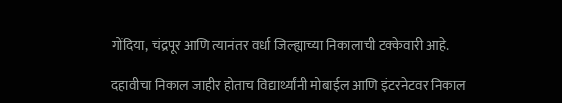गोंदिया, चंद्रपूर आणि त्यानंतर वर्धा जिल्ह्याच्या निकालाची टक्केवारी आहे.

दहावीचा निकाल जाहीर होताच विद्यार्थ्यांनी मोबाईल आणि इंटरनेटवर निकाल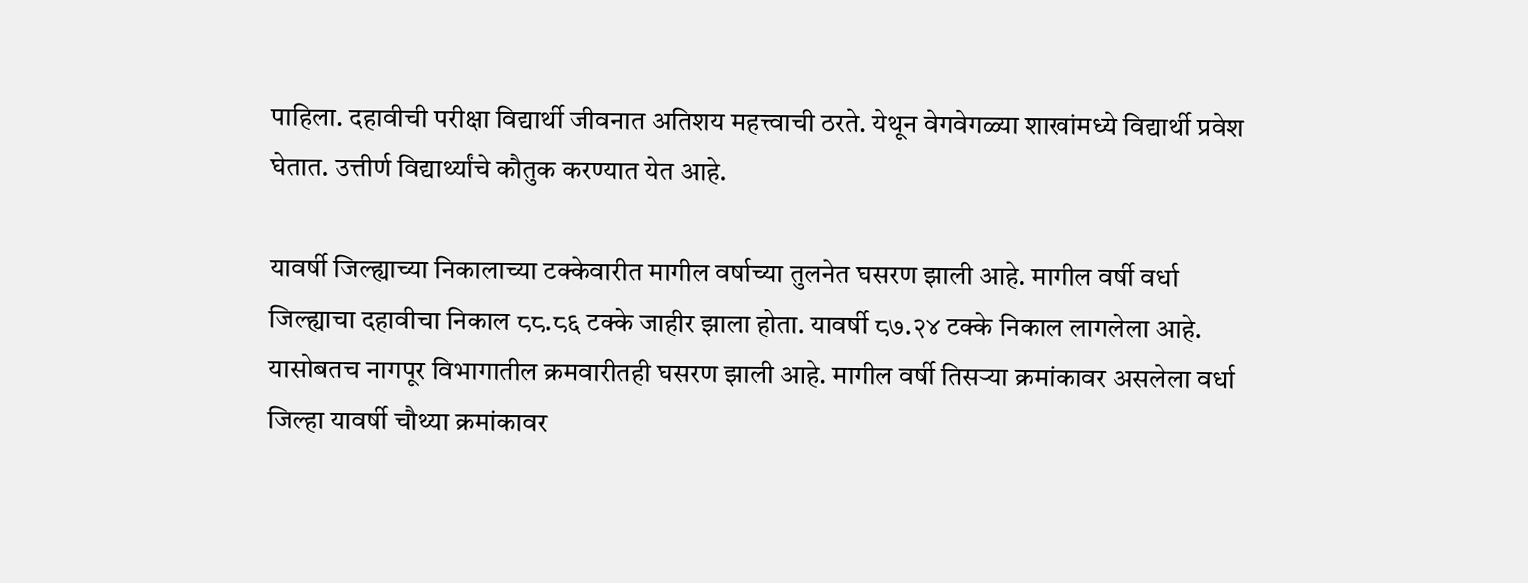पाहिला. दहावीची परीक्षा विद्यार्थी जीवनात अतिशय महत्त्वाची ठरते. येथून वेगवेगळ्या शाखांमध्ये विद्यार्थी प्रवेश घेतात. उत्तीर्ण विद्यार्थ्यांचे कौतुक करण्यात येत आहे.

यावर्षी जिल्ह्याच्या निकालाच्या टक्केवारीत मागील वर्षाच्या तुलनेत घसरण झाली आहे. मागील वर्षी वर्धा जिल्ह्याचा दहावीचा निकाल ८८.८६ टक्के जाहीर झाला होता. यावर्षी ८७.२४ टक्के निकाल लागलेला आहे. यासोबतच नागपूर विभागातील क्रमवारीतही घसरण झाली आहे. मागील वर्षी तिसऱ्या क्रमांकावर असलेला वर्धा जिल्हा यावर्षी चौथ्या क्रमांकावर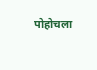पोहोचला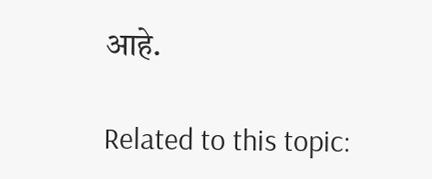आहे.

Related to this topic: